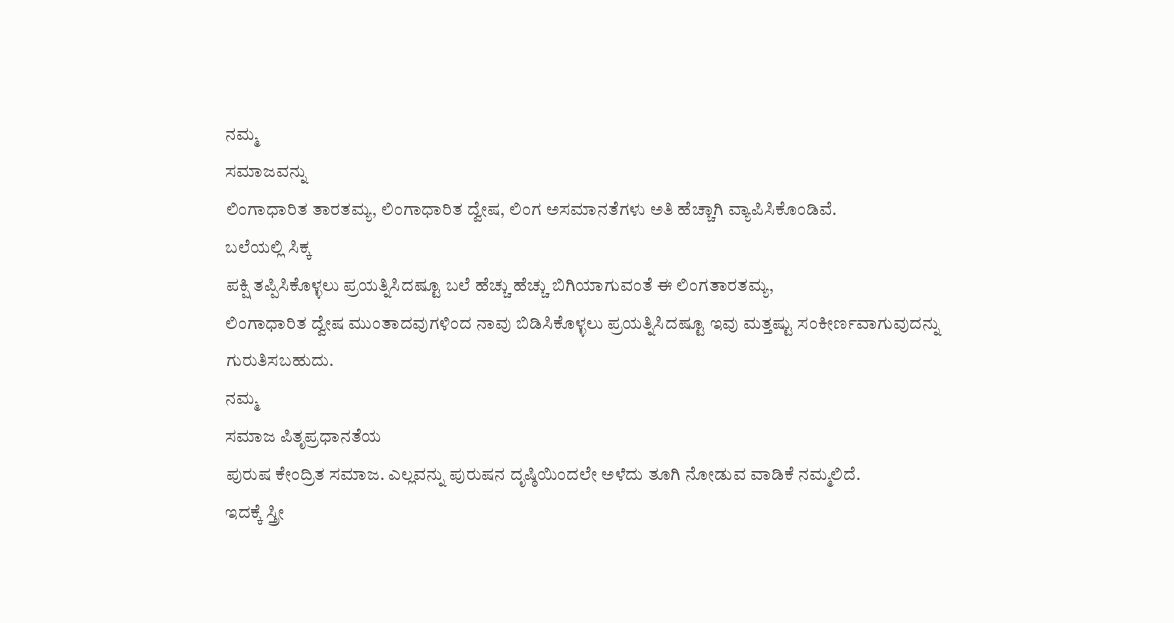ನಮ್ಮ
ಸಮಾಜವನ್ನು
ಲಿಂಗಾಧಾರಿತ ತಾರತಮ್ಯ, ಲಿಂಗಾಧಾರಿತ ದ್ವೇಷ, ಲಿಂಗ ಅಸಮಾನತೆಗಳು ಅತಿ ಹೆಚ್ಚಾಗಿ ವ್ಯಾಪಿಸಿಕೊಂಡಿವೆ.
ಬಲೆಯಲ್ಲಿ ಸಿಕ್ಕ
ಪಕ್ಷಿ ತಪ್ಪಿಸಿಕೊಳ್ಳಲು ಪ್ರಯತ್ನಿಸಿದಷ್ಟೂ ಬಲೆ ಹೆಚ್ಚು ಹೆಚ್ಚು ಬಿಗಿಯಾಗುವಂತೆ ಈ ಲಿಂಗತಾರತಮ್ಯ,
ಲಿಂಗಾಧಾರಿತ ದ್ವೇಷ ಮುಂತಾದವುಗಳಿಂದ ನಾವು ಬಿಡಿಸಿಕೊಳ್ಳಲು ಪ್ರಯತ್ನಿಸಿದಷ್ಟೂ ಇವು ಮತ್ತಷ್ಟು ಸಂಕೀರ್ಣವಾಗುವುದನ್ನು
ಗುರುತಿಸಬಹುದು.
ನಮ್ಮ
ಸಮಾಜ ಪಿತೃಪ್ರಧಾನತೆಯ
ಪುರುಷ ಕೇಂದ್ರಿತ ಸಮಾಜ. ಎಲ್ಲವನ್ನು ಪುರುಷನ ದೃಷ್ಠಿಯಿಂದಲೇ ಅಳೆದು ತೂಗಿ ನೋಡುವ ವಾಡಿಕೆ ನಮ್ಮಲಿದೆ.
ಇದಕ್ಕೆ ಸ್ತ್ರೀ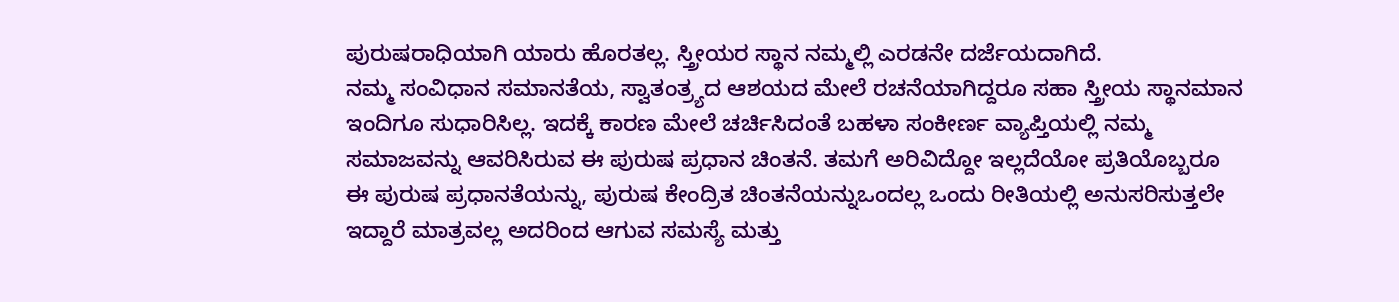ಪುರುಷರಾಧಿಯಾಗಿ ಯಾರು ಹೊರತಲ್ಲ. ಸ್ತ್ರೀಯರ ಸ್ಥಾನ ನಮ್ಮಲ್ಲಿ ಎರಡನೇ ದರ್ಜೆಯದಾಗಿದೆ.
ನಮ್ಮ ಸಂವಿಧಾನ ಸಮಾನತೆಯ, ಸ್ವಾತಂತ್ರ್ಯದ ಆಶಯದ ಮೇಲೆ ರಚನೆಯಾಗಿದ್ದರೂ ಸಹಾ ಸ್ತ್ರೀಯ ಸ್ಥಾನಮಾನ
ಇಂದಿಗೂ ಸುಧಾರಿಸಿಲ್ಲ. ಇದಕ್ಕೆ ಕಾರಣ ಮೇಲೆ ಚರ್ಚಿಸಿದಂತೆ ಬಹಳಾ ಸಂಕೀರ್ಣ ವ್ಯಾಪ್ತಿಯಲ್ಲಿ ನಮ್ಮ
ಸಮಾಜವನ್ನು ಆವರಿಸಿರುವ ಈ ಪುರುಷ ಪ್ರಧಾನ ಚಿಂತನೆ. ತಮಗೆ ಅರಿವಿದ್ದೋ ಇಲ್ಲದೆಯೋ ಪ್ರತಿಯೊಬ್ಬರೂ
ಈ ಪುರುಷ ಪ್ರಧಾನತೆಯನ್ನು, ಪುರುಷ ಕೇಂದ್ರಿತ ಚಿಂತನೆಯನ್ನುಒಂದಲ್ಲ ಒಂದು ರೀತಿಯಲ್ಲಿ ಅನುಸರಿಸುತ್ತಲೇ
ಇದ್ದಾರೆ ಮಾತ್ರವಲ್ಲ ಅದರಿಂದ ಆಗುವ ಸಮಸ್ಯೆ ಮತ್ತು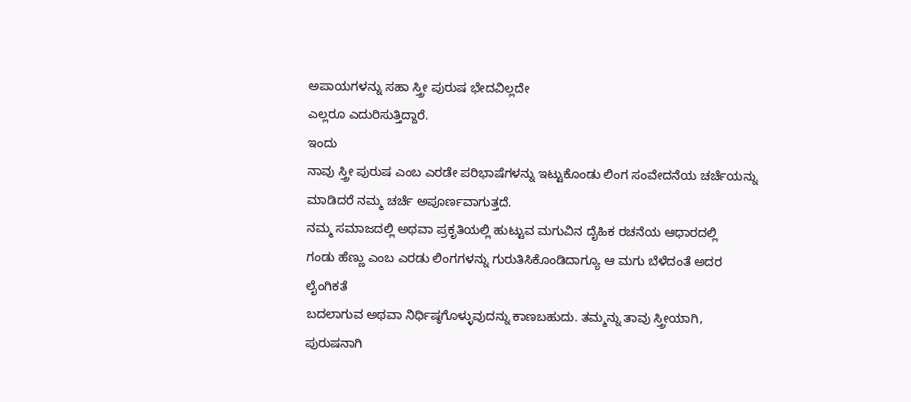ಅಪಾಯಗಳನ್ನು ಸಹಾ ಸ್ತ್ರೀ ಪುರುಷ ಭೇದವಿಲ್ಲದೇ
ಎಲ್ಲರೂ ಎದುರಿಸುತ್ತಿದ್ದಾರೆ.
ಇಂದು
ನಾವು ಸ್ತ್ರೀ ಪುರುಷ ಎಂಬ ಎರಡೇ ಪರಿಭಾಷೆಗಳನ್ನು ಇಟ್ಟುಕೊಂಡು ಲಿಂಗ ಸಂವೇದನೆಯ ಚರ್ಚೆಯನ್ನು ಮಾಡಿದರೆ ನಮ್ಮ ಚರ್ಚೆ ಅಪೂರ್ಣವಾಗುತ್ತದೆ.
ನಮ್ಮ ಸಮಾಜದಲ್ಲಿ ಅಥವಾ ಪ್ರಕೃತಿಯಲ್ಲಿ ಹುಟ್ಟುವ ಮಗುವಿನ ದೈಹಿಕ ರಚನೆಯ ಆಧಾರದಲ್ಲಿ
ಗಂಡು ಹೆಣ್ಣು ಎಂಬ ಎರಡು ಲಿಂಗಗಳನ್ನು ಗುರುತಿಸಿಕೊಂಡಿದಾಗ್ಯೂ ಆ ಮಗು ಬೆಳೆದಂತೆ ಅದರ ಲೈಂಗಿಕತೆ
ಬದಲಾಗುವ ಅಥವಾ ನಿರ್ಧಿಷ್ಠಗೊಳ್ಳುವುದನ್ನು ಕಾಣಬಹುದು. ತಮ್ಮನ್ನು ತಾವು ಸ್ತ್ರೀಯಾಗಿ, ಪುರುಷನಾಗಿ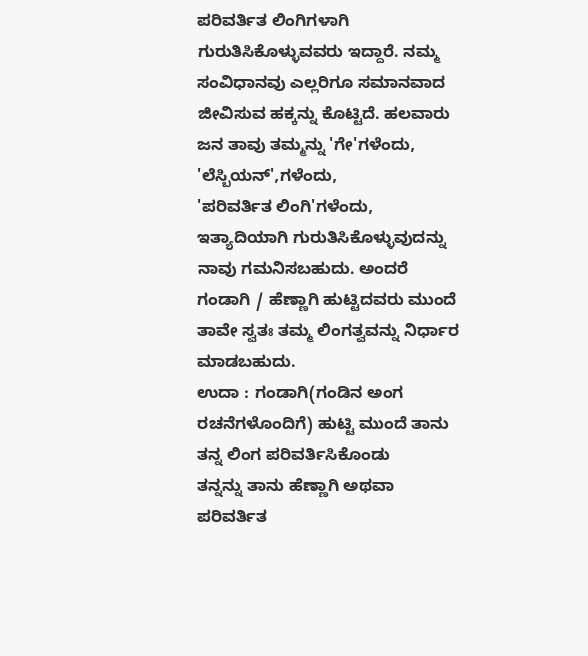ಪರಿವರ್ತಿತ ಲಿಂಗಿಗಳಾಗಿ ಗುರುತಿಸಿಕೊಳ್ಳುವವರು ಇದ್ದಾರೆ. ನಮ್ಮ ಸಂವಿಧಾನವು ಎಲ್ಲರಿಗೂ ಸಮಾನವಾದ
ಜೀವಿಸುವ ಹಕ್ಕನ್ನು ಕೊಟ್ಟಿದೆ. ಹಲವಾರು ಜನ ತಾವು ತಮ್ಮನ್ನು 'ಗೇ'ಗಳೆಂದು, 'ಲೆಸ್ಬಿಯನ್',ಗಳೆಂದು,
'ಪರಿವರ್ತಿತ ಲಿಂಗಿ'ಗಳೆಂದು, ಇತ್ಯಾದಿಯಾಗಿ ಗುರುತಿಸಿಕೊಳ್ಳುವುದನ್ನು ನಾವು ಗಮನಿಸಬಹುದು. ಅಂದರೆ
ಗಂಡಾಗಿ / ಹೆಣ್ಣಾಗಿ ಹುಟ್ಟಿದವರು ಮುಂದೆ ತಾವೇ ಸ್ವತಃ ತಮ್ಮ ಲಿಂಗತ್ವವನ್ನು ನಿರ್ಧಾರ
ಮಾಡಬಹುದು.
ಉದಾ : ಗಂಡಾಗಿ(ಗಂಡಿನ ಅಂಗ ರಚನೆಗಳೊಂದಿಗೆ) ಹುಟ್ಟಿ ಮುಂದೆ ತಾನು ತನ್ನ ಲಿಂಗ ಪರಿವರ್ತಿಸಿಕೊಂಡು
ತನ್ನನ್ನು ತಾನು ಹೆಣ್ಣಾಗಿ ಅಥವಾ ಪರಿವರ್ತಿತ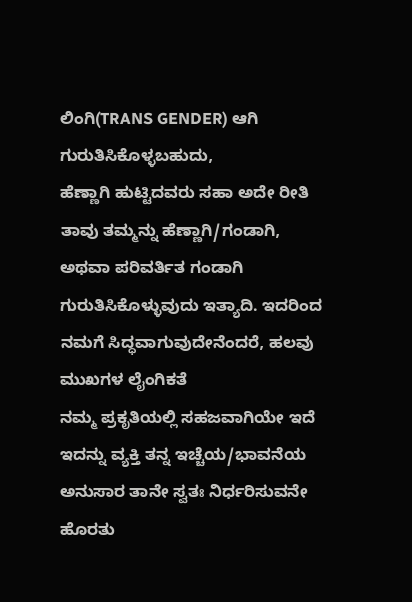ಲಿಂಗಿ(TRANS GENDER) ಆಗಿ ಗುರುತಿಸಿಕೊಳ್ಳಬಹುದು,
ಹೆಣ್ಣಾಗಿ ಹುಟ್ಟಿದವರು ಸಹಾ ಅದೇ ರೀತಿ ತಾವು ತಮ್ಮನ್ನು ಹೆಣ್ಣಾಗಿ/ಗಂಡಾಗಿ, ಅಥವಾ ಪರಿವರ್ತಿತ ಗಂಡಾಗಿ
ಗುರುತಿಸಿಕೊಳ್ಳುವುದು ಇತ್ಯಾದಿ. ಇದರಿಂದ ನಮಗೆ ಸಿದ್ಧವಾಗುವುದೇನೆಂದರೆ, ಹಲವು ಮುಖಗಳ ಲೈಂಗಿಕತೆ
ನಮ್ಮ ಪ್ರಕೃತಿಯಲ್ಲಿ ಸಹಜವಾಗಿಯೇ ಇದೆ ಇದನ್ನು ವ್ಯಕ್ತಿ ತನ್ನ ಇಚ್ಚೆಯ/ಭಾವನೆಯ ಅನುಸಾರ ತಾನೇ ಸ್ವತಃ ನಿರ್ಧರಿಸುವನೇ ಹೊರತು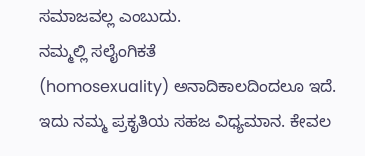ಸಮಾಜವಲ್ಲ ಎಂಬುದು.
ನಮ್ಮಲ್ಲಿ ಸಲೈಂಗಿಕತೆ
(homosexuality) ಅನಾದಿಕಾಲದಿಂದಲೂ ಇದೆ. ಇದು ನಮ್ಮ ಪ್ರಕೃತಿಯ ಸಹಜ ವಿಧ್ಯಮಾನ. ಕೇವಲ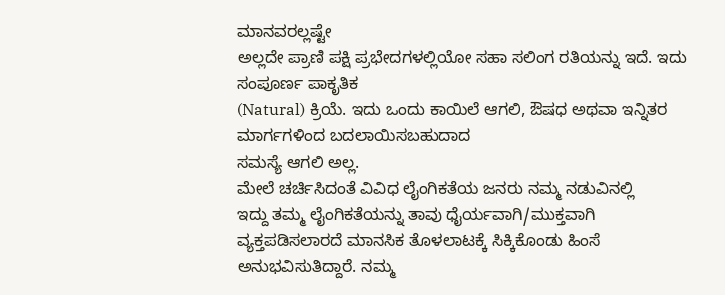ಮಾನವರಲ್ಲಷ್ಟೇ
ಅಲ್ಲದೇ ಪ್ರಾಣಿ ಪಕ್ಷಿ ಪ್ರಭೇದಗಳಲ್ಲಿಯೋ ಸಹಾ ಸಲಿಂಗ ರತಿಯನ್ನು ಇದೆ. ಇದು ಸಂಪೂರ್ಣ ಪಾಕೃತಿಕ
(Natural) ಕ್ರಿಯೆ. ಇದು ಒಂದು ಕಾಯಿಲೆ ಆಗಲಿ, ಔಷಧ ಅಥವಾ ಇನ್ನಿತರ ಮಾರ್ಗಗಳಿಂದ ಬದಲಾಯಿಸಬಹುದಾದ
ಸಮಸ್ಯೆ ಆಗಲಿ ಅಲ್ಲ.
ಮೇಲೆ ಚರ್ಚಿಸಿದಂತೆ ವಿವಿಧ ಲೈಂಗಿಕತೆಯ ಜನರು ನಮ್ಮ ನಡುವಿನಲ್ಲಿ
ಇದ್ದು ತಮ್ಮ ಲೈಂಗಿಕತೆಯನ್ನು ತಾವು ಧೈರ್ಯವಾಗಿ/ಮುಕ್ತವಾಗಿ
ವ್ಯಕ್ತಪಡಿಸಲಾರದೆ ಮಾನಸಿಕ ತೊಳಲಾಟಕ್ಕೆ ಸಿಕ್ಕಿಕೊಂಡು ಹಿಂಸೆ ಅನುಭವಿಸುತಿದ್ದಾರೆ. ನಮ್ಮ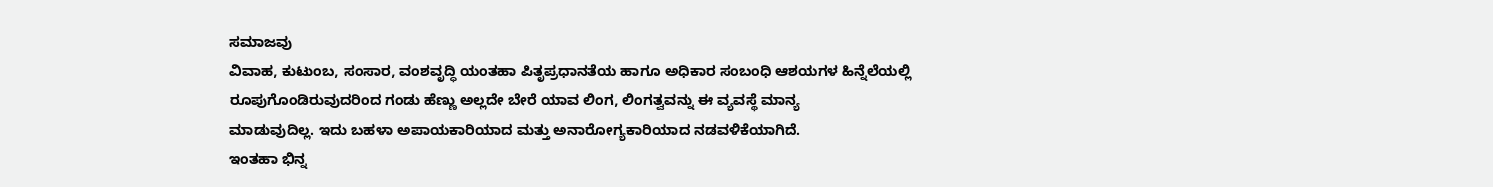ಸಮಾಜವು
ವಿವಾಹ, ಕುಟುಂಬ, ಸಂಸಾರ, ವಂಶವೃದ್ಧಿ ಯಂತಹಾ ಪಿತೃಪ್ರಧಾನತೆಯ ಹಾಗೂ ಅಧಿಕಾರ ಸಂಬಂಧಿ ಆಶಯಗಳ ಹಿನ್ನೆಲೆಯಲ್ಲಿ
ರೂಪುಗೊಂಡಿರುವುದರಿಂದ ಗಂಡು ಹೆಣ್ಣು ಅಲ್ಲದೇ ಬೇರೆ ಯಾವ ಲಿಂಗ, ಲಿಂಗತ್ವವನ್ನು ಈ ವ್ಯವಸ್ಥೆ ಮಾನ್ಯ
ಮಾಡುವುದಿಲ್ಲ. ಇದು ಬಹಳಾ ಅಪಾಯಕಾರಿಯಾದ ಮತ್ತು ಅನಾರೋಗ್ಯಕಾರಿಯಾದ ನಡವಳಿಕೆಯಾಗಿದೆ.
ಇಂತಹಾ ಭಿನ್ನ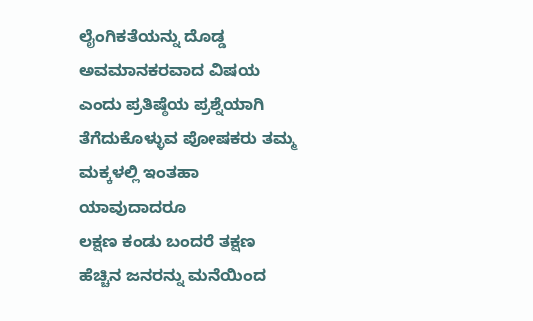ಲೈಂಗಿಕತೆಯನ್ನು ದೊಡ್ಡ ಅವಮಾನಕರವಾದ ವಿಷಯ
ಎಂದು ಪ್ರತಿಷ್ಠೆಯ ಪ್ರಶ್ನೆಯಾಗಿ ತೆಗೆದುಕೊಳ್ಳುವ ಪೋಷಕರು ತಮ್ಮ ಮಕ್ಕಳಲ್ಲಿ ಇಂತಹಾ ಯಾವುದಾದರೂ
ಲಕ್ಷಣ ಕಂಡು ಬಂದರೆ ತಕ್ಷಣ ಹೆಚ್ಚಿನ ಜನರನ್ನು ಮನೆಯಿಂದ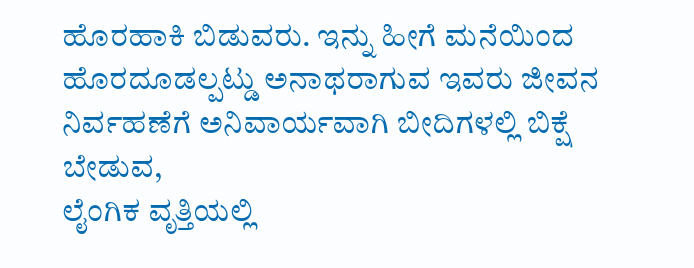ಹೊರಹಾಕಿ ಬಿಡುವರು. ಇನ್ನು ಹೀಗೆ ಮನೆಯಿಂದ
ಹೊರದೂಡಲ್ಪಟ್ಡು ಅನಾಥರಾಗುವ ಇವರು ಜೀವನ ನಿರ್ವಹಣೆಗೆ ಅನಿವಾರ್ಯವಾಗಿ ಬೀದಿಗಳಲ್ಲಿ ಬಿಕ್ಷೆ ಬೇಡುವ,
ಲೈಂಗಿಕ ವೃತ್ತಿಯಲ್ಲಿ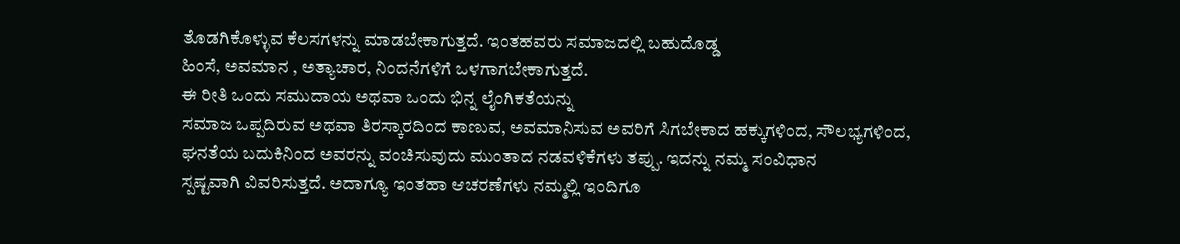ತೊಡಗಿಕೊಳ್ಳುವ ಕೆಲಸಗಳನ್ನು ಮಾಡಬೇಕಾಗುತ್ತದೆ. ಇಂತಹವರು ಸಮಾಜದಲ್ಲಿ ಬಹುದೊಡ್ಡ
ಹಿಂಸೆ, ಅವಮಾನ , ಅತ್ಯಾಚಾರ, ನಿಂದನೆಗಳಿಗೆ ಒಳಗಾಗಬೇಕಾಗುತ್ತದೆ.
ಈ ರೀತಿ ಒಂದು ಸಮುದಾಯ ಅಥವಾ ಒಂದು ಭಿನ್ನ ಲೈಂಗಿಕತೆಯನ್ನು
ಸಮಾಜ ಒಪ್ಪದಿರುವ ಅಥವಾ ತಿರಸ್ಕಾರದಿಂದ ಕಾಣುವ, ಅವಮಾನಿಸುವ ಅವರಿಗೆ ಸಿಗಬೇಕಾದ ಹಕ್ಕುಗಳಿಂದ, ಸೌಲಭ್ಯಗಳಿಂದ,
ಘನತೆಯ ಬದುಕಿನಿಂದ ಅವರನ್ನು ವಂಚಿಸುವುದು ಮುಂತಾದ ನಡವಳಿಕೆಗಳು ತಪ್ಪು. ಇದನ್ನು ನಮ್ಮ ಸಂವಿಧಾನ
ಸ್ಪಷ್ಟವಾಗಿ ವಿವರಿಸುತ್ತದೆ. ಅದಾಗ್ಯೂ ಇಂತಹಾ ಆಚರಣೆಗಳು ನಮ್ಮಲ್ಲಿ ಇಂದಿಗೂ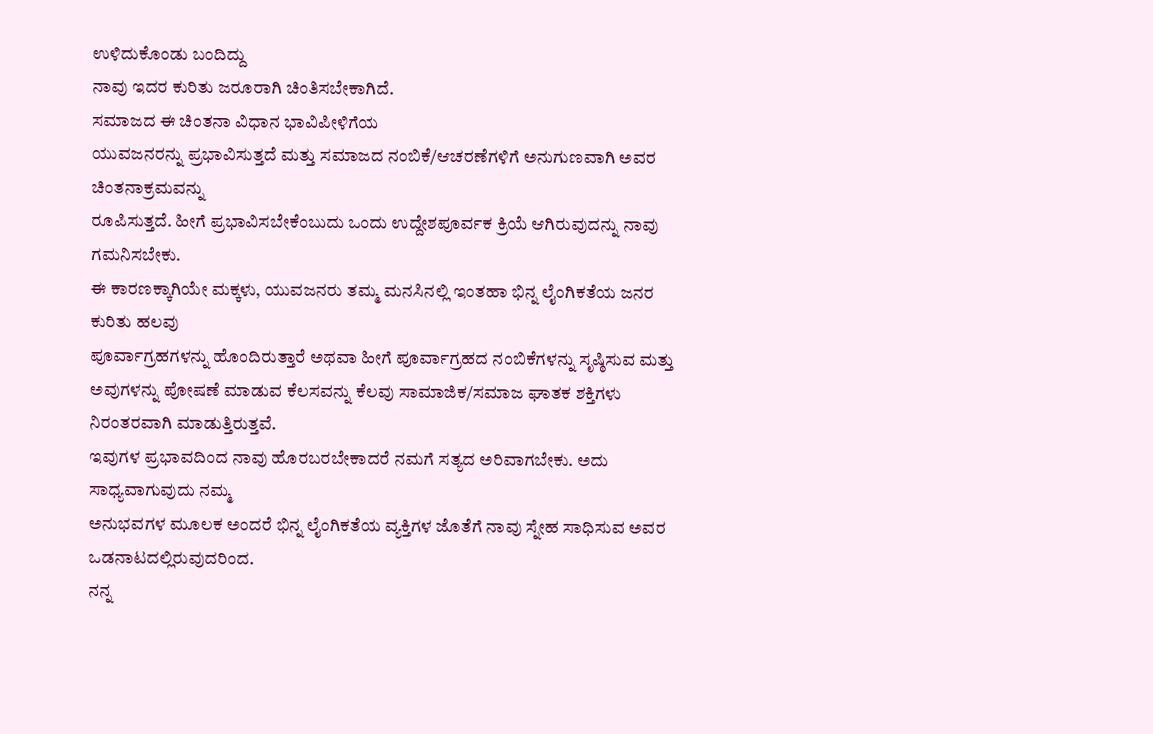ಉಳಿದುಕೊಂಡು ಬಂದಿದ್ದು
ನಾವು ಇದರ ಕುರಿತು ಜರೂರಾಗಿ ಚಿಂತಿಸಬೇಕಾಗಿದೆ.
ಸಮಾಜದ ಈ ಚಿಂತನಾ ವಿಧಾನ ಭಾವಿಪೀಳಿಗೆಯ
ಯುವಜನರನ್ನು ಪ್ರಭಾವಿಸುತ್ತದೆ ಮತ್ತು ಸಮಾಜದ ನಂಬಿಕೆ/ಆಚರಣೆಗಳಿಗೆ ಅನುಗುಣವಾಗಿ ಅವರ ಚಿಂತನಾಕ್ರಮವನ್ನು
ರೂಪಿಸುತ್ತದೆ. ಹೀಗೆ ಪ್ರಭಾವಿಸಬೇಕೆಂಬುದು ಒಂದು ಉದ್ದೇಶಪೂರ್ವಕ ಕ್ರಿಯೆ ಆಗಿರುವುದನ್ನು ನಾವು ಗಮನಿಸಬೇಕು.
ಈ ಕಾರಣಕ್ಕಾಗಿಯೇ ಮಕ್ಕಳು, ಯುವಜನರು ತಮ್ಮ ಮನಸಿನಲ್ಲಿ ಇಂತಹಾ ಭಿನ್ನ ಲೈಂಗಿಕತೆಯ ಜನರ ಕುರಿತು ಹಲವು
ಪೂರ್ವಾಗ್ರಹಗಳನ್ನು ಹೊಂದಿರುತ್ತಾರೆ ಅಥವಾ ಹೀಗೆ ಪೂರ್ವಾಗ್ರಹದ ನಂಬಿಕೆಗಳನ್ನು ಸೃಷ್ಠಿಸುವ ಮತ್ತು
ಅವುಗಳನ್ನು ಪೋಷಣೆ ಮಾಡುವ ಕೆಲಸವನ್ನು ಕೆಲವು ಸಾಮಾಜಿಕ/ಸಮಾಜ ಘಾತಕ ಶಕ್ತಿಗಳು ನಿರಂತರವಾಗಿ ಮಾಡುತ್ತಿರುತ್ತವೆ.
ಇವುಗಳ ಪ್ರಭಾವದಿಂದ ನಾವು ಹೊರಬರಬೇಕಾದರೆ ನಮಗೆ ಸತ್ಯದ ಅರಿವಾಗಬೇಕು. ಅದು ಸಾಧ್ಯವಾಗುವುದು ನಮ್ಮ
ಅನುಭವಗಳ ಮೂಲಕ ಅಂದರೆ ಭಿನ್ನ ಲೈಂಗಿಕತೆಯ ವ್ಯಕ್ತಿಗಳ ಜೊತೆಗೆ ನಾವು ಸ್ನೇಹ ಸಾಧಿಸುವ ಅವರ ಒಡನಾಟದಲ್ಲಿರುವುದರಿಂದ.
ನನ್ನ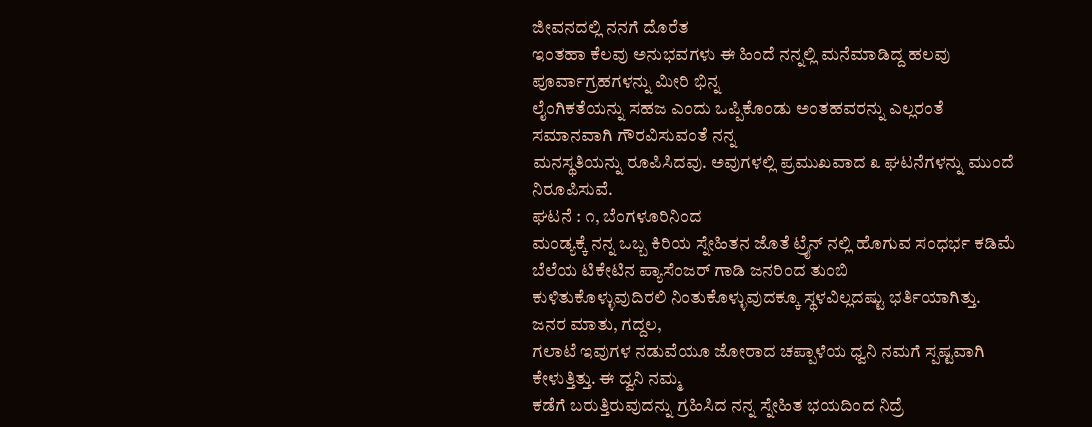ಜೀವನದಲ್ಲಿ ನನಗೆ ದೊರೆತ
ಇಂತಹಾ ಕೆಲವು ಅನುಭವಗಳು ಈ ಹಿಂದೆ ನನ್ನಲ್ಲಿ ಮನೆಮಾಡಿದ್ದ ಹಲವು ಪೂರ್ವಾಗ್ರಹಗಳನ್ನು ಮೀರಿ ಭಿನ್ನ
ಲೈಂಗಿಕತೆಯನ್ನು ಸಹಜ ಎಂದು ಒಪ್ಪಿಕೊಂಡು ಅಂತಹವರನ್ನು ಎಲ್ಲರಂತೆ ಸಮಾನವಾಗಿ ಗೌರವಿಸುವಂತೆ ನನ್ನ
ಮನಸ್ಥತಿಯನ್ನು ರೂಪಿಸಿದವು. ಅವುಗಳಲ್ಲಿ ಪ್ರಮುಖವಾದ ೩ ಘಟನೆಗಳನ್ನು ಮುಂದೆ ನಿರೂಪಿಸುವೆ.
ಘಟನೆ : ೧, ಬೆಂಗಳೂರಿನಿಂದ
ಮಂಡ್ಯಕ್ಕೆ ನನ್ನ ಒಬ್ಬ ಕಿರಿಯ ಸ್ನೇಹಿತನ ಜೊತೆ ಟ್ರೈನ್ ನಲ್ಲಿ ಹೊಗುವ ಸಂಧರ್ಭ ಕಡಿಮೆ ಬೆಲೆಯ ಟಿಕೇಟಿನ ಪ್ಯಾಸೆಂಜರ್ ಗಾಡಿ ಜನರಿಂದ ತುಂಬಿ
ಕುಳಿತುಕೊಳ್ಳುವುದಿರಲಿ ನಿಂತುಕೊಳ್ಳುವುದಕ್ಕೂ ಸ್ಥಳವಿಲ್ಲದಷ್ಟು ಭರ್ತಿಯಾಗಿತ್ತು. ಜನರ ಮಾತು, ಗದ್ದಲ,
ಗಲಾಟೆ ಇವುಗಳ ನಡುವೆಯೂ ಜೋರಾದ ಚಪ್ಪಾಳೆಯ ಧ್ವನಿ ನಮಗೆ ಸ್ಪಷ್ಟವಾಗಿ ಕೇಳುತ್ತಿತ್ತು. ಈ ದ್ವನಿ ನಮ್ಮ
ಕಡೆಗೆ ಬರುತ್ತಿರುವುದನ್ನು ಗ್ರಹಿಸಿದ ನನ್ನ ಸ್ನೇಹಿತ ಭಯದಿಂದ ನಿದ್ರೆ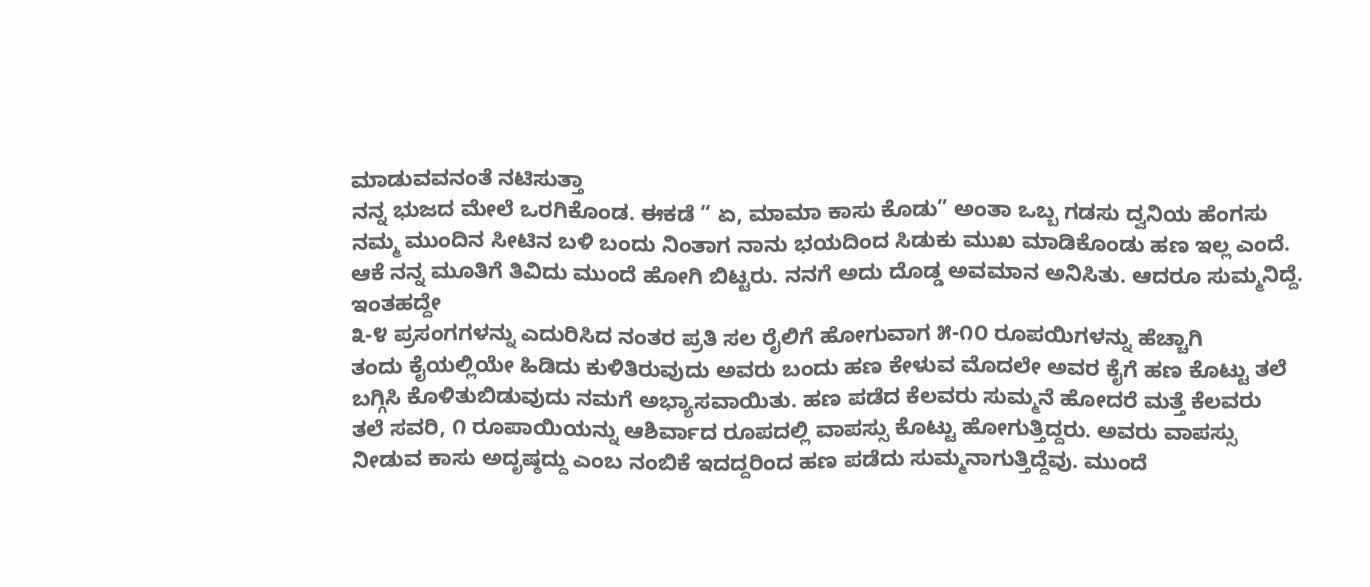ಮಾಡುವವನಂತೆ ನಟಿಸುತ್ತಾ
ನನ್ನ ಭುಜದ ಮೇಲೆ ಒರಗಿಕೊಂಡ. ಈಕಡೆ “ ಏ, ಮಾಮಾ ಕಾಸು ಕೊಡು” ಅಂತಾ ಒಬ್ಬ ಗಡಸು ದ್ವನಿಯ ಹೆಂಗಸು
ನಮ್ಮ ಮುಂದಿನ ಸೀಟಿನ ಬಳಿ ಬಂದು ನಿಂತಾಗ ನಾನು ಭಯದಿಂದ ಸಿಡುಕು ಮುಖ ಮಾಡಿಕೊಂಡು ಹಣ ಇಲ್ಲ ಎಂದೆ.
ಆಕೆ ನನ್ನ ಮೂತಿಗೆ ತಿವಿದು ಮುಂದೆ ಹೋಗಿ ಬಿಟ್ಟರು. ನನಗೆ ಅದು ದೊಡ್ಡ ಅವಮಾನ ಅನಿಸಿತು. ಆದರೂ ಸುಮ್ಮನಿದ್ದೆ.
ಇಂತಹದ್ದೇ
೩-೪ ಪ್ರಸಂಗಗಳನ್ನು ಎದುರಿಸಿದ ನಂತರ ಪ್ರತಿ ಸಲ ರೈಲಿಗೆ ಹೋಗುವಾಗ ೫-೧೦ ರೂಪಯಿಗಳನ್ನು ಹೆಚ್ಚಾಗಿ
ತಂದು ಕೈಯಲ್ಲಿಯೇ ಹಿಡಿದು ಕುಳಿತಿರುವುದು ಅವರು ಬಂದು ಹಣ ಕೇಳುವ ಮೊದಲೇ ಅವರ ಕೈಗೆ ಹಣ ಕೊಟ್ಟು ತಲೆ
ಬಗ್ಗಿಸಿ ಕೊಳಿತುಬಿಡುವುದು ನಮಗೆ ಅಭ್ಯಾಸವಾಯಿತು. ಹಣ ಪಡೆದ ಕೆಲವರು ಸುಮ್ಮನೆ ಹೋದರೆ ಮತ್ತೆ ಕೆಲವರು
ತಲೆ ಸವರಿ, ೧ ರೂಪಾಯಿಯನ್ನು ಆಶಿರ್ವಾದ ರೂಪದಲ್ಲಿ ವಾಪಸ್ಸು ಕೊಟ್ಟು ಹೋಗುತ್ತಿದ್ದರು. ಅವರು ವಾಪಸ್ಸು
ನೀಡುವ ಕಾಸು ಅದೃಷ್ಠದ್ದು ಎಂಬ ನಂಬಿಕೆ ಇದದ್ದರಿಂದ ಹಣ ಪಡೆದು ಸುಮ್ಮನಾಗುತ್ತಿದ್ದೆವು. ಮುಂದೆ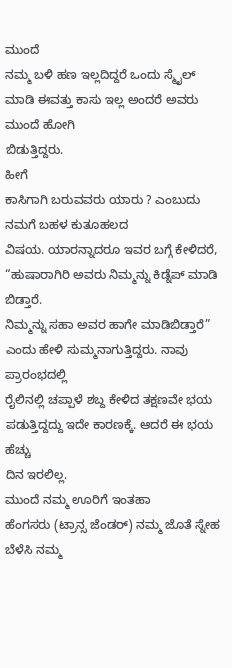ಮುಂದೆ
ನಮ್ಮ ಬಳಿ ಹಣ ಇಲ್ಲದಿದ್ದರೆ ಒಂದು ಸ್ಮೈಲ್ ಮಾಡಿ ಈವತ್ತು ಕಾಸು ಇಲ್ಲ ಅಂದರೆ ಅವರು ಮುಂದೆ ಹೋಗಿ
ಬಿಡುತ್ತಿದ್ದರು.
ಹೀಗೆ
ಕಾಸಿಗಾಗಿ ಬರುವವರು ಯಾರು ? ಎಂಬುದು ನಮಗೆ ಬಹಳ ಕುತೂಹಲದ
ವಿಷಯ. ಯಾರನ್ನಾದರೂ ಇವರ ಬಗ್ಗೆ ಕೇಳಿದರೆ, “ಹುಷಾರಾಗಿರಿ ಅವರು ನಿಮ್ಮನ್ನು ಕಿಡ್ನೆಪ್ ಮಾಡಿ ಬಿಡ್ತಾರೆ.
ನಿಮ್ಮನ್ನು ಸಹಾ ಅವರ ಹಾಗೇ ಮಾಡಿಬಿಡ್ತಾರೆ” ಎಂದು ಹೇಳಿ ಸುಮ್ಮನಾಗುತ್ತಿದ್ದರು. ನಾವು ಪ್ರಾರಂಭದಲ್ಲಿ
ರೈಲಿನಲ್ಲಿ ಚಪ್ಪಾಳೆ ಶಬ್ದ ಕೇಳಿದ ತಕ್ಷಣವೇ ಭಯ ಪಡುತ್ತಿದ್ದದ್ದು ಇದೇ ಕಾರಣಕ್ಕೆ. ಆದರೆ ಈ ಭಯ ಹೆಚ್ಚು
ದಿನ ಇರಲಿಲ್ಲ.
ಮುಂದೆ ನಮ್ಮ ಊರಿಗೆ ಇಂತಹಾ
ಹೆಂಗಸರು (ಟ್ರಾನ್ಸ ಜೆಂಡರ್) ನಮ್ಮ ಜೊತೆ ಸ್ನೇಹ ಬೆಳೆಸಿ ನಮ್ಮ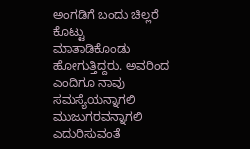ಅಂಗಡಿಗೆ ಬಂದು ಚಿಲ್ಲರೆ ಕೊಟ್ಟು
ಮಾತಾಡಿಕೊಂಡು ಹೋಗುತ್ತಿದ್ದರು. ಅವರಿಂದ ಎಂದಿಗೂ ನಾವು ಸಮಸ್ಯೆಯನ್ನಾಗಲಿ ಮುಜುಗರವನ್ನಾಗಲಿ ಎದುರಿಸುವಂತೆ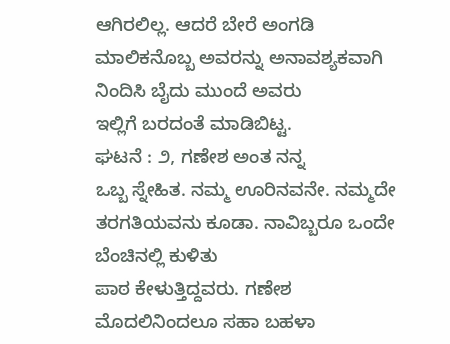ಆಗಿರಲಿಲ್ಲ. ಆದರೆ ಬೇರೆ ಅಂಗಡಿ ಮಾಲಿಕನೊಬ್ಬ ಅವರನ್ನು ಅನಾವಶ್ಯಕವಾಗಿ ನಿಂದಿಸಿ ಬೈದು ಮುಂದೆ ಅವರು
ಇಲ್ಲಿಗೆ ಬರದಂತೆ ಮಾಡಿಬಿಟ್ಟ.
ಘಟನೆ : ೨, ಗಣೇಶ ಅಂತ ನನ್ನ
ಒಬ್ಬ ಸ್ನೇಹಿತ. ನಮ್ಮ ಊರಿನವನೇ. ನಮ್ಮದೇ ತರಗತಿಯವನು ಕೂಡಾ. ನಾವಿಬ್ಬರೂ ಒಂದೇ ಬೆಂಚಿನಲ್ಲಿ ಕುಳಿತು
ಪಾಠ ಕೇಳುತ್ತಿದ್ದವರು. ಗಣೇಶ ಮೊದಲಿನಿಂದಲೂ ಸಹಾ ಬಹಳಾ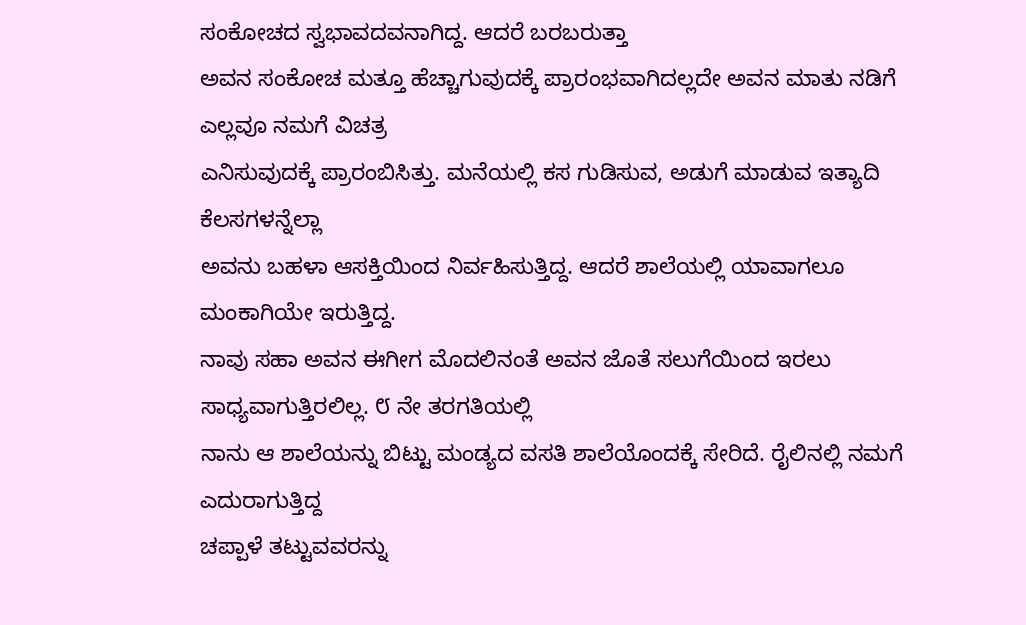ಸಂಕೋಚದ ಸ್ವಭಾವದವನಾಗಿದ್ದ. ಆದರೆ ಬರಬರುತ್ತಾ
ಅವನ ಸಂಕೋಚ ಮತ್ತೂ ಹೆಚ್ಚಾಗುವುದಕ್ಕೆ ಪ್ರಾರಂಭವಾಗಿದಲ್ಲದೇ ಅವನ ಮಾತು ನಡಿಗೆ ಎಲ್ಲವೂ ನಮಗೆ ವಿಚತ್ರ
ಎನಿಸುವುದಕ್ಕೆ ಪ್ರಾರಂಬಿಸಿತ್ತು. ಮನೆಯಲ್ಲಿ ಕಸ ಗುಡಿಸುವ, ಅಡುಗೆ ಮಾಡುವ ಇತ್ಯಾದಿ ಕೆಲಸಗಳನ್ನೆಲ್ಲಾ
ಅವನು ಬಹಳಾ ಆಸಕ್ತಿಯಿಂದ ನಿರ್ವಹಿಸುತ್ತಿದ್ದ. ಆದರೆ ಶಾಲೆಯಲ್ಲಿ ಯಾವಾಗಲೂ ಮಂಕಾಗಿಯೇ ಇರುತ್ತಿದ್ದ.
ನಾವು ಸಹಾ ಅವನ ಈಗೀಗ ಮೊದಲಿನಂತೆ ಅವನ ಜೊತೆ ಸಲುಗೆಯಿಂದ ಇರಲು ಸಾಧ್ಯವಾಗುತ್ತಿರಲಿಲ್ಲ. ೮ ನೇ ತರಗತಿಯಲ್ಲಿ
ನಾನು ಆ ಶಾಲೆಯನ್ನು ಬಿಟ್ಟು ಮಂಡ್ಯದ ವಸತಿ ಶಾಲೆಯೊಂದಕ್ಕೆ ಸೇರಿದೆ. ರೈಲಿನಲ್ಲಿ ನಮಗೆ ಎದುರಾಗುತ್ತಿದ್ದ
ಚಪ್ಪಾಳೆ ತಟ್ಟುವವರನ್ನು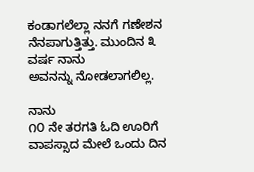ಕಂಡಾಗಲೆಲ್ಲಾ ನನಗೆ ಗಣೇಶನ ನೆನಪಾಗುತ್ತಿತ್ತು. ಮುಂದಿನ ೩ ವರ್ಷ ನಾನು
ಅವನನ್ನು ನೋಡಲಾಗಲಿಲ್ಲ.

ನಾನು
೧೦ ನೇ ತರಗತಿ ಓದಿ ಊರಿಗೆ ವಾಪಸ್ಸಾದ ಮೇಲೆ ಒಂದು ದಿನ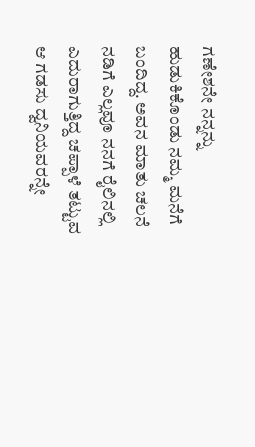ಗಣೇಶನೇ ನನ್ನನ್ನು ಹುಡುಕಿಕೊಂಡು ನಮ್ಮ ಮನೆಗೆ
ಬಂದಿದ್ದ. ಅವನ ಮಾತು ಚಲನೆ ನಡಿಗೆ ಎಲ್ಲವೂ ನನಗೆ ರೈಲಿನಲ್ಲಿ ಎದುರಾಗುತ್ತಿದ್ದ ಚಪ್ಪಾಳೆ ತಟ್ಟುವ
ಆ ಗಡಸು ದ್ವನಿಯವರನ್ನೇ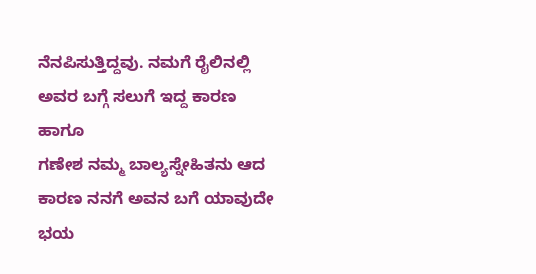ನೆನಪಿಸುತ್ತಿದ್ದವು. ನಮಗೆ ರೈಲಿನಲ್ಲಿ ಅವರ ಬಗ್ಗೆ ಸಲುಗೆ ಇದ್ದ ಕಾರಣ ಹಾಗೂ
ಗಣೇಶ ನಮ್ಮ ಬಾಲ್ಯಸ್ನೇಹಿತನು ಆದ ಕಾರಣ ನನಗೆ ಅವನ ಬಗೆ ಯಾವುದೇ ಭಯ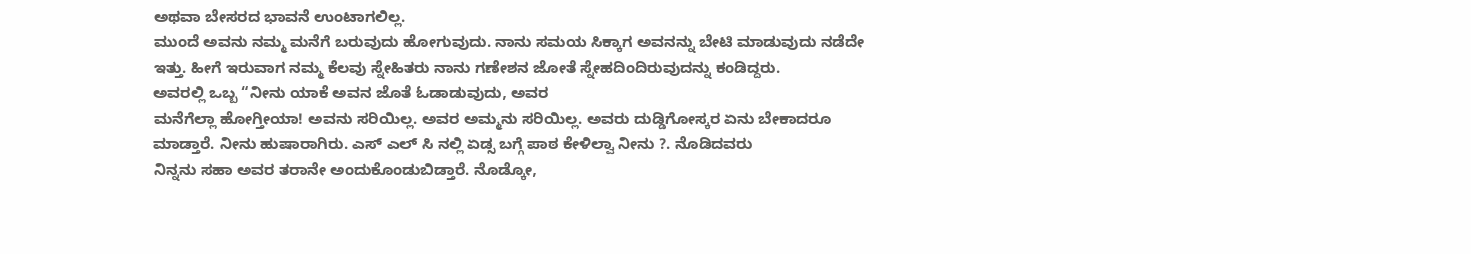ಅಥವಾ ಬೇಸರದ ಭಾವನೆ ಉಂಟಾಗಲಿಲ್ಲ.
ಮುಂದೆ ಅವನು ನಮ್ಮ ಮನೆಗೆ ಬರುವುದು ಹೋಗುವುದು. ನಾನು ಸಮಯ ಸಿಕ್ಕಾಗ ಅವನನ್ನು ಬೇಟಿ ಮಾಡುವುದು ನಡೆದೇ
ಇತ್ತು. ಹೀಗೆ ಇರುವಾಗ ನಮ್ಮ ಕೆಲವು ಸ್ನೇಹಿತರು ನಾನು ಗಣೇಶನ ಜೋತೆ ಸ್ನೇಹದಿಂದಿರುವುದನ್ನು ಕಂಡಿದ್ದರು.
ಅವರಲ್ಲಿ ಒಬ್ಬ “ನೀನು ಯಾಕೆ ಅವನ ಜೊತೆ ಓಡಾಡುವುದು, ಅವರ
ಮನೆಗೆಲ್ಲಾ ಹೋಗ್ತೀಯಾ! ಅವನು ಸರಿಯಿಲ್ಲ. ಅವರ ಅಮ್ಮನು ಸರಿಯಿಲ್ಲ. ಅವರು ದುಡ್ಡಿಗೋಸ್ಕರ ಏನು ಬೇಕಾದರೂ
ಮಾಡ್ತಾರೆ. ನೀನು ಹುಷಾರಾಗಿರು. ಎಸ್ ಎಲ್ ಸಿ ನಲ್ಲಿ ಏಡ್ಸ ಬಗ್ಗೆ ಪಾಠ ಕೇಳಿಲ್ವಾ ನೀನು ?. ನೊಡಿದವರು
ನಿನ್ನನು ಸಹಾ ಅವರ ತರಾನೇ ಅಂದುಕೊಂಡುಬಿಡ್ತಾರೆ. ನೊಡ್ಕೋ,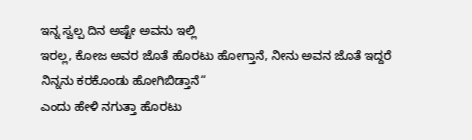ಇನ್ನ ಸ್ವಲ್ಪ ದಿನ ಅಷ್ಟೇ ಅವನು ಇಲ್ಲಿ
ಇರಲ್ಲ, ಕೋಜ ಅವರ ಜೊತೆ ಹೊರಟು ಹೋಗ್ತಾನೆ, ನೀನು ಅವನ ಜೊತೆ ಇದ್ದರೆ ನಿನ್ನನು ಕರಕೊಂಡು ಹೋಗಿಬಿಡ್ತಾನೆ“
ಎಂದು ಹೇಳಿ ನಗುತ್ತಾ ಹೊರಟು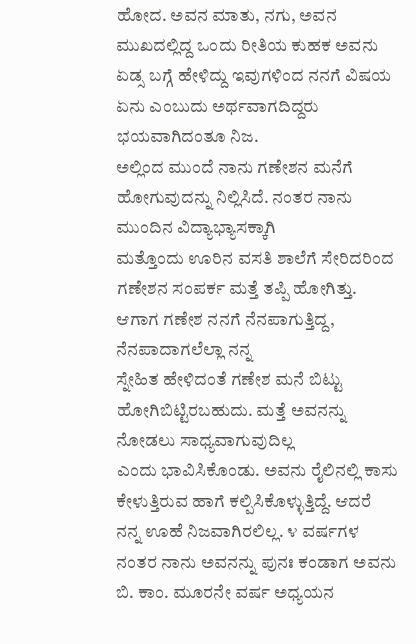ಹೋದ. ಅವನ ಮಾತು, ನಗು, ಅವನ ಮುಖದಲ್ಲಿದ್ದ ಒಂದು ರೀತಿಯ ಕುಹಕ ಅವನು
ಏಡ್ಸ ಬಗ್ಗೆ ಹೇಳಿದ್ದು ಇವುಗಳಿಂದ ನನಗೆ ವಿಷಯ ಏನು ಎಂಬುದು ಅರ್ಥವಾಗದಿದ್ದರು ಭಯವಾಗಿದಂತೂ ನಿಜ.
ಅಲ್ಲಿಂದ ಮುಂದೆ ನಾನು ಗಣೇಶನ ಮನೆಗೆ ಹೋಗುವುದನ್ನು ನಿಲ್ಲಿಸಿದೆ. ನಂತರ ನಾನು ಮುಂದಿನ ವಿದ್ಯಾಭ್ಯಾಸಕ್ಕಾಗಿ
ಮತ್ತೊಂದು ಊರಿನ ವಸತಿ ಶಾಲೆಗೆ ಸೇರಿದರಿಂದ ಗಣೇಶನ ಸಂಪರ್ಕ ಮತ್ತೆ ತಪ್ಪಿ ಹೋಗಿತ್ತು.
ಆಗಾಗ ಗಣೇಶ ನನಗೆ ನೆನಪಾಗುತ್ತಿದ್ದ, ನೆನಪಾದಾಗಲೆಲ್ಲಾ ನನ್ನ
ಸ್ನೇಹಿತ ಹೇಳಿದಂತೆ ಗಣೇಶ ಮನೆ ಬಿಟ್ಟು ಹೋಗಿಬಿಟ್ಟಿರಬಹುದು. ಮತ್ತೆ ಅವನನ್ನು ನೋಡಲು ಸಾಧ್ಯವಾಗುವುದಿಲ್ಲ
ಎಂದು ಭಾವಿಸಿಕೊಂಡು. ಅವನು ರೈಲಿನಲ್ಲಿ ಕಾಸು ಕೇಳುತ್ತಿರುವ ಹಾಗೆ ಕಲ್ಪಿಸಿಕೊಳ್ಳುತ್ತಿದ್ದೆ. ಆದರೆ
ನನ್ನ ಊಹೆ ನಿಜವಾಗಿರಲಿಲ್ಲ. ೪ ವರ್ಷಗಳ ನಂತರ ನಾನು ಅವನನ್ನು ಪುನಃ ಕಂಡಾಗ ಅವನು ಬಿ. ಕಾಂ. ಮೂರನೇ ವರ್ಷ ಅಧ್ಯಯನ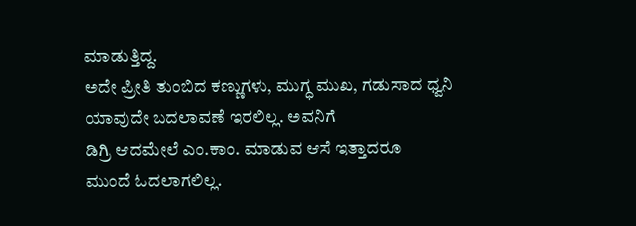ಮಾಡುತ್ತಿದ್ದ.
ಅದೇ ಪ್ರೀತಿ ತುಂಬಿದ ಕಣ್ಣುಗಳು, ಮುಗ್ಧ ಮುಖ, ಗಡುಸಾದ ಧ್ವನಿ ಯಾವುದೇ ಬದಲಾವಣೆ ಇರಲಿಲ್ಲ. ಅವನಿಗೆ
ಡಿಗ್ರಿ ಆದಮೇಲೆ ಎಂ.ಕಾಂ. ಮಾಡುವ ಆಸೆ ಇತ್ತಾದರೂ
ಮುಂದೆ ಓದಲಾಗಲಿಲ್ಲ.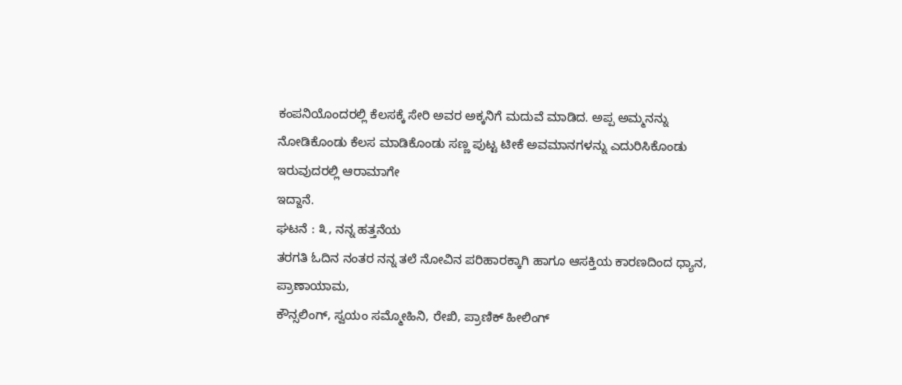ಕಂಪನಿಯೊಂದರಲ್ಲಿ ಕೆಲಸಕ್ಕೆ ಸೇರಿ ಅವರ ಅಕ್ಕನಿಗೆ ಮದುವೆ ಮಾಡಿದ. ಅಪ್ಪ ಅಮ್ಮನನ್ನು
ನೋಡಿಕೊಂಡು ಕೆಲಸ ಮಾಡಿಕೊಂಡು ಸಣ್ಣ ಪುಟ್ಟ ಟೀಕೆ ಅವಮಾನಗಳನ್ನು ಎದುರಿಸಿಕೊಂಡು ಇರುವುದರಲ್ಲಿ ಆರಾಮಾಗೇ
ಇದ್ದಾನೆ.
ಘಟನೆ : ೩, ನನ್ನ ಹತ್ತನೆಯ
ತರಗತಿ ಓದಿನ ನಂತರ ನನ್ನ ತಲೆ ನೋವಿನ ಪರಿಹಾರಕ್ಕಾಗಿ ಹಾಗೂ ಆಸಕ್ತಿಯ ಕಾರಣದಿಂದ ಧ್ಯಾನ, ಪ್ರಾಣಾಯಾಮ,
ಕೌನ್ಸಲಿಂಗ್, ಸ್ವಯಂ ಸಮ್ಮೋಹಿನಿ, ರೇಖಿ, ಪ್ರಾಣಿಕ್ ಹೀಲಿಂಗ್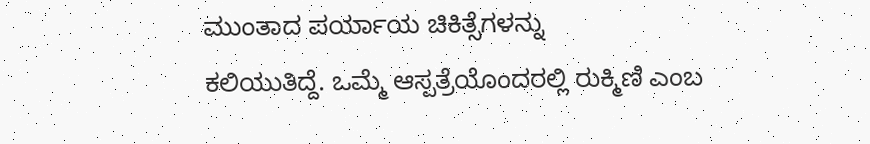ಮುಂತಾದ ಪರ್ಯಾಯ ಚಿಕಿತ್ಸೆಗಳನ್ನು
ಕಲಿಯುತಿದ್ದೆ. ಒಮ್ಮೆ ಆಸ್ಪತ್ರೆಯೊಂದರಲ್ಲಿ ರುಕ್ಮಿಣಿ ಎಂಬ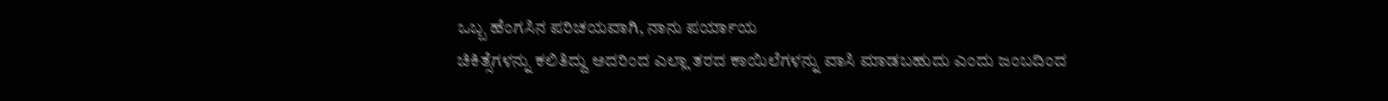ಒಬ್ಬ ಹೆಂಗಸಿನ ಪರಿಚಯವಾಗಿ, ನಾನು ಪರ್ಯಾಯ
ಚಿಕಿತ್ಸೆಗಳನ್ನು ಕಲಿತಿದ್ದು ಅದರಿಂದ ಎಲ್ಲಾ ತರದ ಕಾಯಿಲೆಗಳನ್ನು ವಾಸಿ ಮಾಡಬಹುದು ಎಂದು ಜಂಬದಿಂದ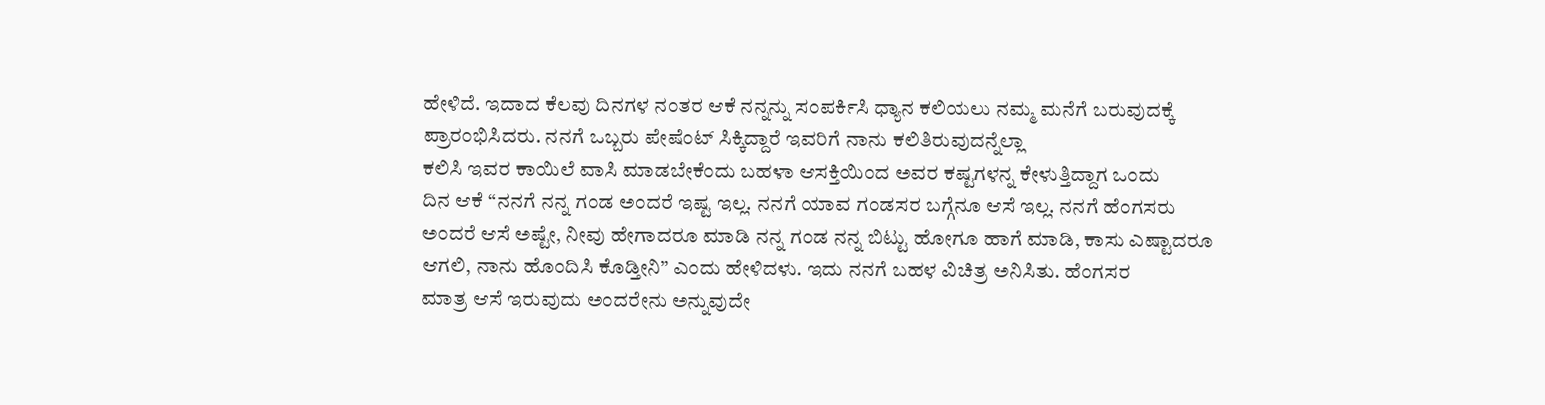ಹೇಳಿದೆ. ಇದಾದ ಕೆಲವು ದಿನಗಳ ನಂತರ ಆಕೆ ನನ್ನನ್ನು ಸಂಪರ್ಕಿಸಿ ಧ್ಯಾನ ಕಲಿಯಲು ನಮ್ಮ ಮನೆಗೆ ಬರುವುದಕ್ಕೆ
ಪ್ರಾರಂಭಿಸಿದರು. ನನಗೆ ಒಬ್ಬರು ಪೇಷೆಂಟ್ ಸಿಕ್ಕಿದ್ದಾರೆ ಇವರಿಗೆ ನಾನು ಕಲಿತಿರುವುದನ್ನೆಲ್ಲಾ
ಕಲಿಸಿ ಇವರ ಕಾಯಿಲೆ ವಾಸಿ ಮಾಡಬೇಕೆಂದು ಬಹಳಾ ಆಸಕ್ತಿಯಿಂದ ಅವರ ಕಷ್ಟಗಳನ್ನ ಕೇಳುತ್ತಿದ್ದಾಗ ಒಂದು
ದಿನ ಆಕೆ “ನನಗೆ ನನ್ನ ಗಂಡ ಅಂದರೆ ಇಷ್ಟ ಇಲ್ಲ. ನನಗೆ ಯಾವ ಗಂಡಸರ ಬಗ್ಗೆನೂ ಆಸೆ ಇಲ್ಲ. ನನಗೆ ಹೆಂಗಸರು
ಅಂದರೆ ಆಸೆ ಅಷ್ಟೇ, ನೀವು ಹೇಗಾದರೂ ಮಾಡಿ ನನ್ನ ಗಂಡ ನನ್ನ ಬಿಟ್ಟು ಹೋಗೂ ಹಾಗೆ ಮಾಡಿ, ಕಾಸು ಎಷ್ಟಾದರೂ
ಆಗಲಿ, ನಾನು ಹೊಂದಿಸಿ ಕೊಡ್ತೀನಿ” ಎಂದು ಹೇಳಿದಳು. ಇದು ನನಗೆ ಬಹಳ ವಿಚಿತ್ರ ಅನಿಸಿತು. ಹೆಂಗಸರ
ಮಾತ್ರ ಆಸೆ ಇರುವುದು ಅಂದರೇನು ಅನ್ನುವುದೇ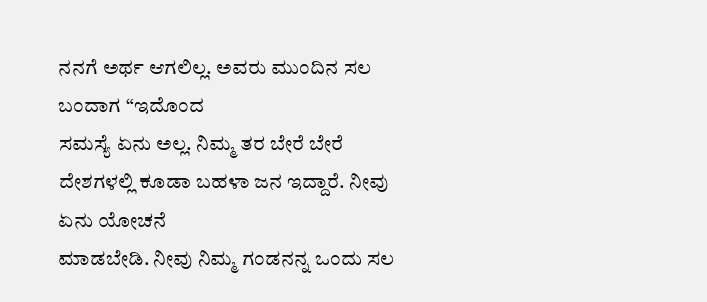ನನಗೆ ಅರ್ಥ ಆಗಲಿಲ್ಲ. ಅವರು ಮುಂದಿನ ಸಲ ಬಂದಾಗ “ಇದೊಂದ
ಸಮಸ್ಯೆ ಏನು ಅಲ್ಲ. ನಿಮ್ಮ ತರ ಬೇರೆ ಬೇರೆ ದೇಶಗಳಲ್ಲಿ ಕೂಡಾ ಬಹಳಾ ಜನ ಇದ್ದಾರೆ. ನೀವು ಏನು ಯೋಚನೆ
ಮಾಡಬೇಡಿ. ನೀವು ನಿಮ್ಮ ಗಂಡನನ್ನ ಒಂದು ಸಲ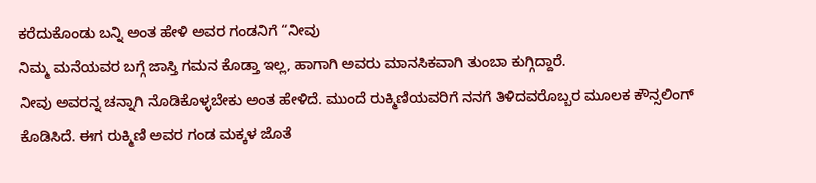ಕರೆದುಕೊಂಡು ಬನ್ನಿ ಅಂತ ಹೇಳಿ ಅವರ ಗಂಡನಿಗೆ “ನೀವು
ನಿಮ್ಮ ಮನೆಯವರ ಬಗ್ಗೆ ಜಾಸ್ತಿ ಗಮನ ಕೊಡ್ತಾ ಇಲ್ಲ, ಹಾಗಾಗಿ ಅವರು ಮಾನಸಿಕವಾಗಿ ತುಂಬಾ ಕುಗ್ಗಿದ್ದಾರೆ.
ನೀವು ಅವರನ್ನ ಚನ್ನಾಗಿ ನೊಡಿಕೊಳ್ಳಬೇಕು ಅಂತ ಹೇಳಿದೆ. ಮುಂದೆ ರುಕ್ಮಿಣಿಯವರಿಗೆ ನನಗೆ ತಿಳಿದವರೊಬ್ಬರ ಮೂಲಕ ಕೌನ್ಸಲಿಂಗ್
ಕೊಡಿಸಿದೆ. ಈಗ ರುಕ್ಮಿಣಿ ಅವರ ಗಂಡ ಮಕ್ಕಳ ಜೊತೆ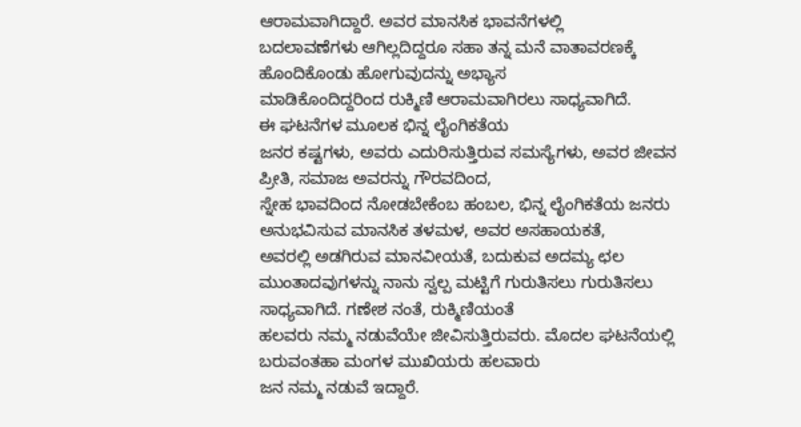ಆರಾಮವಾಗಿದ್ದಾರೆ. ಅವರ ಮಾನಸಿಕ ಭಾವನೆಗಳಲ್ಲಿ
ಬದಲಾವಣೆಗಳು ಆಗಿಲ್ಲದಿದ್ದರೂ ಸಹಾ ತನ್ನ ಮನೆ ವಾತಾವರಣಕ್ಕೆ ಹೊಂದಿಕೊಂಡು ಹೋಗುವುದನ್ನು ಅಭ್ಯಾಸ
ಮಾಡಿಕೊಂದಿದ್ದರಿಂದ ರುಕ್ಮಿಣಿ ಆರಾಮವಾಗಿರಲು ಸಾಧ್ಯವಾಗಿದೆ.
ಈ ಘಟನೆಗಳ ಮೂಲಕ ಭಿನ್ನ ಲೈಂಗಿಕತೆಯ
ಜನರ ಕಷ್ಟಗಳು, ಅವರು ಎದುರಿಸುತ್ತಿರುವ ಸಮಸ್ಯೆಗಳು, ಅವರ ಜೀವನ ಪ್ರೀತಿ, ಸಮಾಜ ಅವರನ್ನು ಗೌರವದಿಂದ,
ಸ್ನೇಹ ಭಾವದಿಂದ ನೋಡಬೇಕೆಂಬ ಹಂಬಲ, ಭಿನ್ನ ಲೈಂಗಿಕತೆಯ ಜನರು ಅನುಭವಿಸುವ ಮಾನಸಿಕ ತಳಮಳ, ಅವರ ಅಸಹಾಯಕತೆ,
ಅವರಲ್ಲಿ ಅಡಗಿರುವ ಮಾನವೀಯತೆ, ಬದುಕುವ ಅದಮ್ಯ ಛಲ ಮುಂತಾದವುಗಳನ್ನು ನಾನು ಸ್ವಲ್ಪ ಮಟ್ಟಿಗೆ ಗುರುತಿಸಲು ಗುರುತಿಸಲು ಸಾಧ್ಯವಾಗಿದೆ. ಗಣೇಶ ನಂತೆ, ರುಕ್ಮಿಣಿಯಂತೆ
ಹಲವರು ನಮ್ಮ ನಡುವೆಯೇ ಜೀವಿಸುತ್ತಿರುವರು. ಮೊದಲ ಘಟನೆಯಲ್ಲಿ ಬರುವಂತಹಾ ಮಂಗಳ ಮುಖಿಯರು ಹಲವಾರು
ಜನ ನಮ್ಮ ನಡುವೆ ಇದ್ದಾರೆ.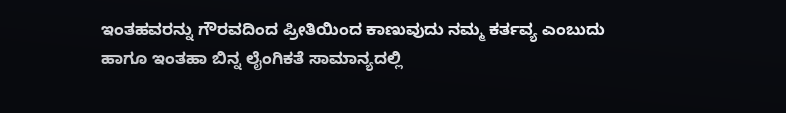ಇಂತಹವರನ್ನು ಗೌರವದಿಂದ ಪ್ರೀತಿಯಿಂದ ಕಾಣುವುದು ನಮ್ಮ ಕರ್ತವ್ಯ ಎಂಬುದು
ಹಾಗೂ ಇಂತಹಾ ಬಿನ್ನ ಲೈಂಗಿಕತೆ ಸಾಮಾನ್ಯದಲ್ಲಿ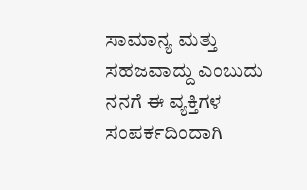ಸಾಮಾನ್ಯ ಮತ್ತು ಸಹಜವಾದ್ದು ಎಂಬುದು ನನಗೆ ಈ ವ್ಯಕ್ತಿಗಳ
ಸಂಪರ್ಕದಿಂದಾಗಿ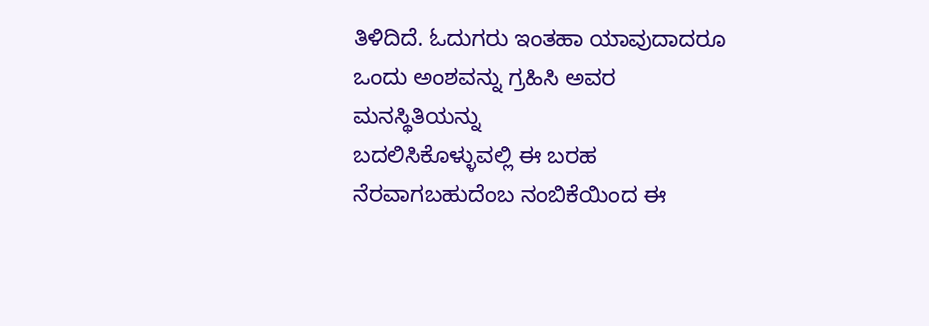ತಿಳಿದಿದೆ. ಓದುಗರು ಇಂತಹಾ ಯಾವುದಾದರೂ ಒಂದು ಅಂಶವನ್ನು ಗ್ರಹಿಸಿ ಅವರ ಮನಸ್ಥಿತಿಯನ್ನು
ಬದಲಿಸಿಕೊಳ್ಳುವಲ್ಲಿ ಈ ಬರಹ ನೆರವಾಗಬಹುದೆಂಬ ನಂಬಿಕೆಯಿಂದ ಈ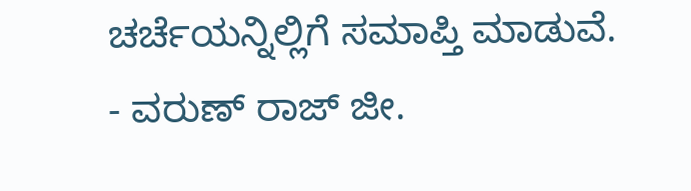ಚರ್ಚೆಯನ್ನಿಲ್ಲಿಗೆ ಸಮಾಪ್ತಿ ಮಾಡುವೆ.
- ವರುಣ್ ರಾಜ್ ಜೀ.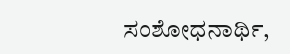ಸಂಶೋಧನಾರ್ಥಿ,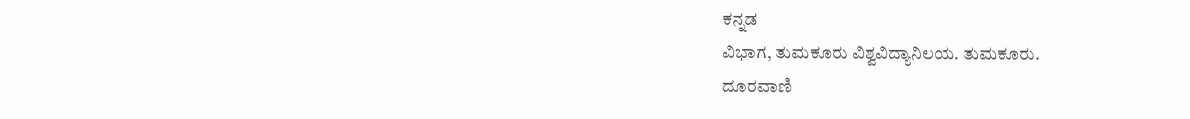ಕನ್ನಡ
ವಿಭಾಗ, ತುಮಕೂರು ವಿಶ್ವವಿದ್ಯಾನಿಲಯ. ತುಮಕೂರು.
ದೂರವಾಣಿ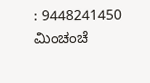: 9448241450
ಮಿಂಚಂಚೆ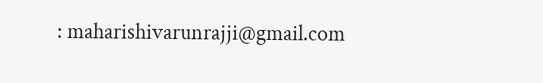: maharishivarunrajji@gmail.com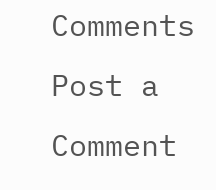Comments
Post a Comment